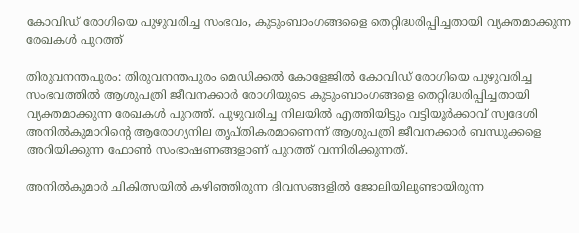കോവിഡ് രോഗിയെ പുഴുവരിച്ച സംഭവം, കുടുംബാംഗങ്ങളൈ തെറ്റിദ്ധരിപ്പിച്ചതായി വ്യക്തമാക്കുന്ന രേഖകള്‍ പുറത്ത്

തിരുവനന്തപുരം: തിരുവനന്തപുരം മെഡിക്കല്‍ കോളേജില്‍ കോവിഡ് രോഗിയെ പുഴുവരിച്ച സംഭവത്തില്‍ ആശുപത്രി ജീവനക്കാര്‍ രോഗിയുടെ കുടുംബാംഗങ്ങളെ തെറ്റിദ്ധരിപ്പിച്ചതായി വ്യക്തമാക്കുന്ന രേഖകള്‍ പുറത്ത്. പുഴുവരിച്ച നിലയില്‍ എത്തിയിട്ടും വട്ടിയൂര്‍ക്കാവ് സ്വദേശി അനില്‍കുമാറിന്റെ ആരോഗ്യനില തൃപ്തികരമാണെന്ന് ആശുപത്രി ജീവനക്കാര്‍ ബന്ധുക്കളെ അറിയിക്കുന്ന ഫോണ്‍ സംഭാഷണങ്ങളാണ് പുറത്ത് വന്നിരിക്കുന്നത്.

അനില്‍കുമാര്‍ ചികിത്സയില്‍ കഴിഞ്ഞിരുന്ന ദിവസങ്ങളില്‍ ജോലിയിലുണ്ടായിരുന്ന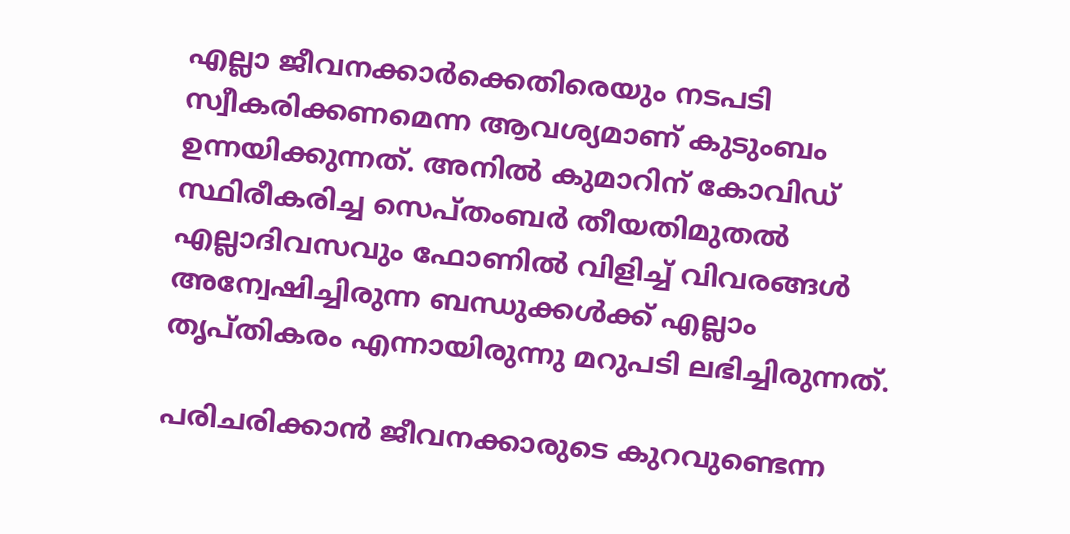എല്ലാ ജീവനക്കാര്‍ക്കെതിരെയും നടപടി സ്വീകരിക്കണമെന്ന ആവശ്യമാണ് കുടുംബം ഉന്നയിക്കുന്നത്. അനില്‍ കുമാറിന് കോവിഡ് സ്ഥിരീകരിച്ച സെപ്തംബര്‍ തീയതിമുതല്‍ എല്ലാദിവസവും ഫോണില്‍ വിളിച്ച് വിവരങ്ങള്‍ അന്വേഷിച്ചിരുന്ന ബന്ധുക്കള്‍ക്ക് എല്ലാം തൃപ്തികരം എന്നായിരുന്നു മറുപടി ലഭിച്ചിരുന്നത്.

പരിചരിക്കാന്‍ ജീവനക്കാരുടെ കുറവുണ്ടെന്ന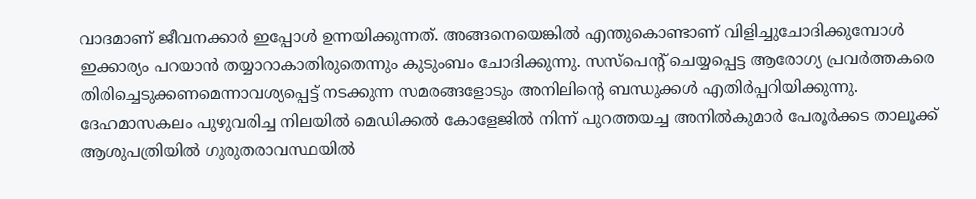വാദമാണ് ജീവനക്കാര്‍ ഇപ്പോള്‍ ഉന്നയിക്കുന്നത്. അങ്ങനെയെങ്കില്‍ എന്തുകൊണ്ടാണ് വിളിച്ചുചോദിക്കുമ്പോള്‍ ഇക്കാര്യം പറയാന്‍ തയ്യാറാകാതിരുതെന്നും കുടുംബം ചോദിക്കുന്നു. സസ്‌പെന്റ് ചെയ്യപ്പെട്ട ആരോഗ്യ പ്രവര്‍ത്തകരെ തിരിച്ചെടുക്കണമെന്നാവശ്യപ്പെട്ട് നടക്കുന്ന സമരങ്ങളോടും അനിലിന്റെ ബന്ധുക്കള്‍ എതിര്‍പ്പറിയിക്കുന്നു. ദേഹമാസകലം പുഴുവരിച്ച നിലയില്‍ മെഡിക്കല്‍ കോളേജില്‍ നിന്ന് പുറത്തയച്ച അനില്‍കുമാര്‍ പേരൂര്‍ക്കട താലൂക്ക് ആശുപത്രിയില്‍ ഗുരുതരാവസ്ഥയില്‍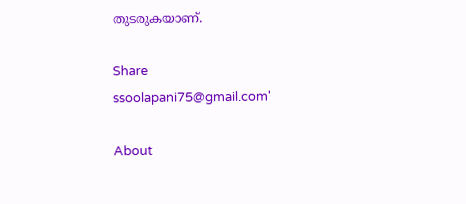തുടരുകയാണ്.

Share
ssoolapani75@gmail.com'

About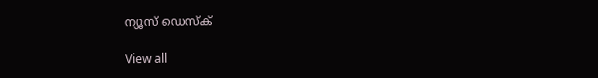ന്യൂസ് ഡെസ്ക്

View all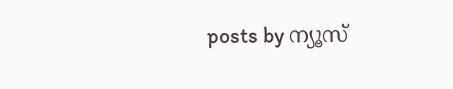posts by ന്യൂസ്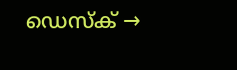ഡെസ്ക് →